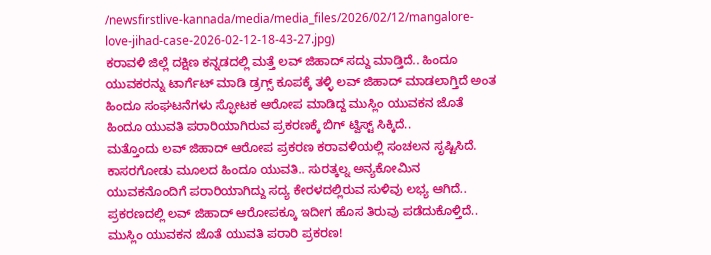/newsfirstlive-kannada/media/media_files/2026/02/12/mangalore-love-jihad-case-2026-02-12-18-43-27.jpg)
ಕರಾವಳಿ ಜಿಲ್ಲೆ ದಕ್ಷಿಣ ಕನ್ನಡದಲ್ಲಿ ಮತ್ತೆ ಲವ್ ಜಿಹಾದ್ ಸದ್ದು ಮಾಡ್ತಿದೆ.. ಹಿಂದೂ ಯುವಕರನ್ನು ಟಾರ್ಗೆಟ್ ಮಾಡಿ ಡ್ರಗ್ಸ್ ಕೂಪಕ್ಕೆ ತಳ್ಳಿ ಲವ್ ಜಿಹಾದ್ ಮಾಡಲಾಗ್ತಿದೆ ಅಂತ ಹಿಂದೂ ಸಂಘಟನೆಗಳು ಸ್ಫೋಟಕ ಆರೋಪ ಮಾಡಿದ್ದ ಮುಸ್ಲಿಂ ಯುವಕನ ಜೊತೆ ಹಿಂದೂ ಯುವತಿ ಪರಾರಿಯಾಗಿರುವ ಪ್ರಕರಣಕ್ಕೆ ಬಿಗ್ ಟ್ವಿಸ್ಟ್ ಸಿಕ್ಕಿದೆ..
ಮತ್ತೊಂದು ಲವ್ ಜಿಹಾದ್ ಆರೋಪ ಪ್ರಕರಣ ಕರಾವಳಿಯಲ್ಲಿ ಸಂಚಲನ ಸೃಷ್ಟಿಸಿದೆ. ಕಾಸರಗೋಡು ಮೂಲದ ಹಿಂದೂ ಯುವತಿ.. ಸುರತ್ಕಲ್ನ ಅನ್ಯಕೋಮಿನ ಯುವಕನೊಂದಿಗೆ ಪರಾರಿಯಾಗಿದ್ದು ಸದ್ಯ ಕೇರಳದಲ್ಲಿರುವ ಸುಳಿವು ಲಭ್ಯ ಆಗಿದೆ.. ಪ್ರಕರಣದಲ್ಲಿ ಲವ್ ಜಿಹಾದ್ ಆರೋಪಕ್ಕೂ ಇದೀಗ ಹೊಸ ತಿರುವು ಪಡೆದುಕೊಳ್ತಿದೆ..
ಮುಸ್ಲಿಂ ಯುವಕನ ಜೊತೆ ಯುವತಿ ಪರಾರಿ ಪ್ರಕರಣ!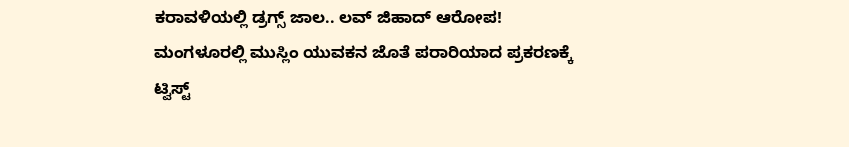ಕರಾವಳಿಯಲ್ಲಿ ಡ್ರಗ್ಸ್ ಜಾಲ.. ಲವ್ ಜಿಹಾದ್ ಆರೋಪ!
ಮಂಗಳೂರಲ್ಲಿ ಮುಸ್ಲಿಂ ಯುವಕನ ಜೊತೆ ಪರಾರಿಯಾದ ಪ್ರಕರಣಕ್ಕೆ ಟ್ವಿಸ್ಟ್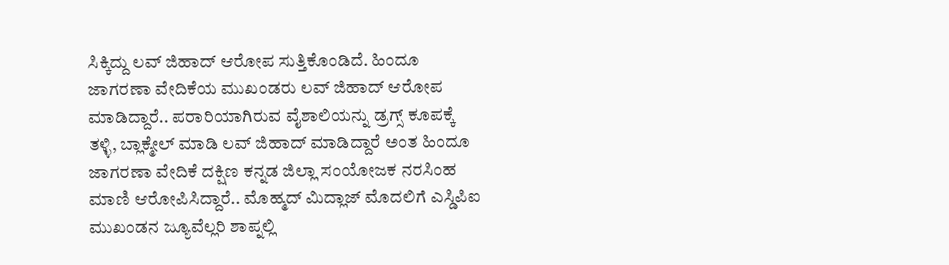ಸಿಕ್ಕಿದ್ದು ಲವ್ ಜಿಹಾದ್ ಆರೋಪ ಸುತ್ತಿಕೊಂಡಿದೆ. ಹಿಂದೂ ಜಾಗರಣಾ ವೇದಿಕೆಯ ಮುಖಂಡರು ಲವ್ ಜಿಹಾದ್ ಆರೋಪ ಮಾಡಿದ್ದಾರೆ.. ಪರಾರಿಯಾಗಿರುವ ವೈಶಾಲಿಯನ್ನು ಡ್ರಗ್ಸ್ ಕೂಪಕ್ಕೆ ತಳ್ಳಿ, ಬ್ಲಾಕ್ಮೇಲ್ ಮಾಡಿ ಲವ್ ಜಿಹಾದ್ ಮಾಡಿದ್ದಾರೆ ಅಂತ ಹಿಂದೂ ಜಾಗರಣಾ ವೇದಿಕೆ ದಕ್ಷಿಣ ಕನ್ನಡ ಜಿಲ್ಲಾ ಸಂಯೋಜಕ ನರಸಿಂಹ ಮಾಣಿ ಆರೋಪಿಸಿದ್ದಾರೆ.. ಮೊಹ್ಮದ್ ಮಿದ್ಲಾಜ್ ಮೊದಲಿಗೆ ಎಸ್ಡಿಪಿಐ ಮುಖಂಡನ ಜ್ಯೂವೆಲ್ಲರಿ ಶಾಪ್ನಲ್ಲಿ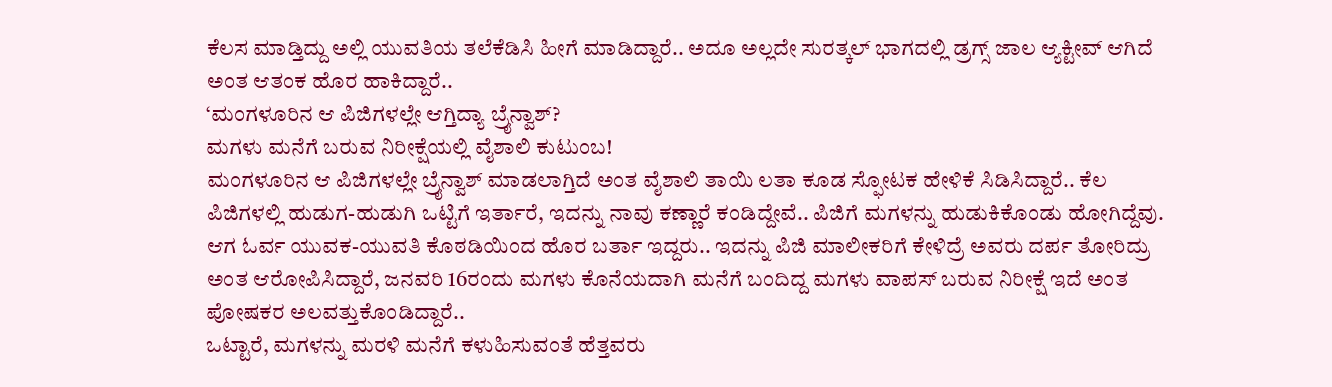ಕೆಲಸ ಮಾಡ್ತಿದ್ದು ಅಲ್ಲಿ ಯುವತಿಯ ತಲೆಕೆಡಿಸಿ ಹೀಗೆ ಮಾಡಿದ್ದಾರೆ.. ಅದೂ ಅಲ್ಲದೇ ಸುರತ್ಕಲ್ ಭಾಗದಲ್ಲಿ ಡ್ರಗ್ಸ್ ಜಾಲ ಆ್ಯಕ್ಟೀವ್ ಆಗಿದೆ ಅಂತ ಆತಂಕ ಹೊರ ಹಾಕಿದ್ದಾರೆ..
‘ಮಂಗಳೂರಿನ ಆ ಪಿಜಿಗಳಲ್ಲೇ ಆಗ್ತಿದ್ಯಾ ಬ್ರೈನ್ವಾಶ್?
ಮಗಳು ಮನೆಗೆ ಬರುವ ನಿರೀಕ್ಷೆಯಲ್ಲಿ ವೈಶಾಲಿ ಕುಟುಂಬ!
ಮಂಗಳೂರಿನ ಆ ಪಿಜಿಗಳಲ್ಲೇ ಬ್ರೈನ್ವಾಶ್ ಮಾಡಲಾಗ್ತಿದೆ ಅಂತ ವೈಶಾಲಿ ತಾಯಿ ಲತಾ ಕೂಡ ಸ್ಫೋಟಕ ಹೇಳಿಕೆ ಸಿಡಿಸಿದ್ದಾರೆ.. ಕೆಲ ಪಿಜಿಗಳಲ್ಲಿ ಹುಡುಗ-ಹುಡುಗಿ ಒಟ್ಟಿಗೆ ಇರ್ತಾರೆ, ಇದನ್ನು ನಾವು ಕಣ್ಣಾರೆ ಕಂಡಿದ್ದೇವೆ.. ಪಿಜಿಗೆ ಮಗಳನ್ನು ಹುಡುಕಿಕೊಂಡು ಹೋಗಿದ್ದೆವು. ಆಗ ಓರ್ವ ಯುವಕ-ಯುವತಿ ಕೊಠಡಿಯಿಂದ ಹೊರ ಬರ್ತಾ ಇದ್ದರು.. ಇದನ್ನು ಪಿಜಿ ಮಾಲೀಕರಿಗೆ ಕೇಳಿದ್ರೆ ಅವರು ದರ್ಪ ತೋರಿದ್ರು ಅಂತ ಆರೋಪಿಸಿದ್ದಾರೆ, ಜನವರಿ 16ರಂದು ಮಗಳು ಕೊನೆಯದಾಗಿ ಮನೆಗೆ ಬಂದಿದ್ದ ಮಗಳು ವಾಪಸ್ ಬರುವ ನಿರೀಕ್ಷೆ ಇದೆ ಅಂತ ಪೋಷಕರ ಅಲವತ್ತುಕೊಂಡಿದ್ದಾರೆ..
ಒಟ್ಟಾರೆ, ಮಗಳನ್ನು ಮರಳಿ ಮನೆಗೆ ಕಳುಹಿಸುವಂತೆ ಹೆತ್ತವರು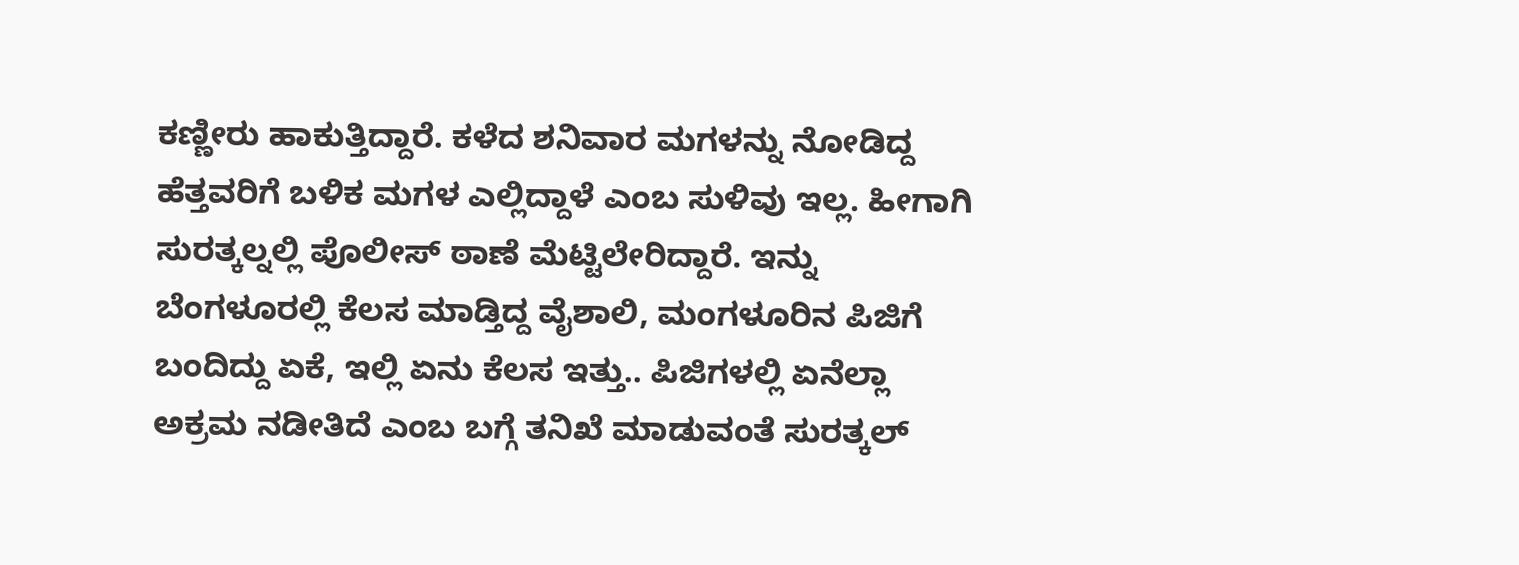ಕಣ್ಣೀರು ಹಾಕುತ್ತಿದ್ದಾರೆ. ಕಳೆದ ಶನಿವಾರ ಮಗಳನ್ನು ನೋಡಿದ್ದ ಹೆತ್ತವರಿಗೆ ಬಳಿಕ ಮಗಳ ಎಲ್ಲಿದ್ದಾಳೆ ಎಂಬ ಸುಳಿವು ಇಲ್ಲ. ಹೀಗಾಗಿ ಸುರತ್ಕಲ್ನಲ್ಲಿ ಪೊಲೀಸ್ ಠಾಣೆ ಮೆಟ್ಟಿಲೇರಿದ್ದಾರೆ. ಇನ್ನು ಬೆಂಗಳೂರಲ್ಲಿ ಕೆಲಸ ಮಾಡ್ತಿದ್ದ ವೈಶಾಲಿ, ಮಂಗಳೂರಿನ ಪಿಜಿಗೆ ಬಂದಿದ್ದು ಏಕೆ, ಇಲ್ಲಿ ಏನು ಕೆಲಸ ಇತ್ತು.. ಪಿಜಿಗಳಲ್ಲಿ ಏನೆಲ್ಲಾ ಅಕ್ರಮ ನಡೀತಿದೆ ಎಂಬ ಬಗ್ಗೆ ತನಿಖೆ ಮಾಡುವಂತೆ ಸುರತ್ಕಲ್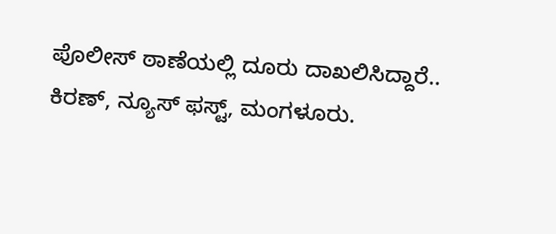ಪೊಲೀಸ್ ಠಾಣೆಯಲ್ಲಿ ದೂರು ದಾಖಲಿಸಿದ್ದಾರೆ..
ಕಿರಣ್, ನ್ಯೂಸ್ ಫಸ್ಟ್, ಮಂಗಳೂರು.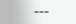===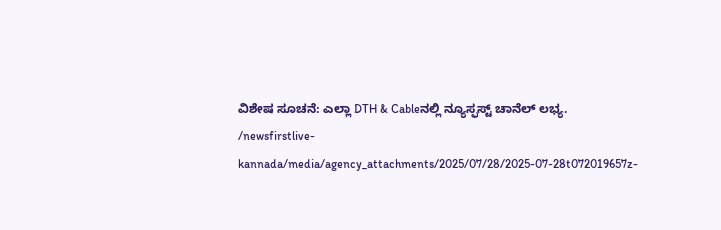ವಿಶೇಷ ಸೂಚನೆ: ಎಲ್ಲಾ DTH & Cableನಲ್ಲಿ ನ್ಯೂಸ್ಫಸ್ಟ್ ಚಾನೆಲ್ ಲಭ್ಯ.
/newsfirstlive-kannada/media/agency_attachments/2025/07/28/2025-07-28t072019657z-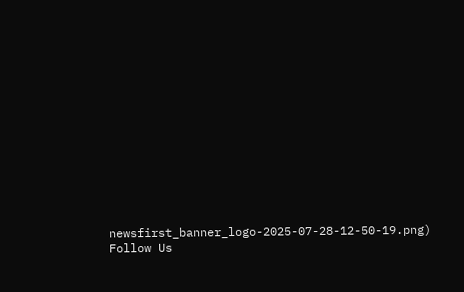newsfirst_banner_logo-2025-07-28-12-50-19.png)
Follow Us